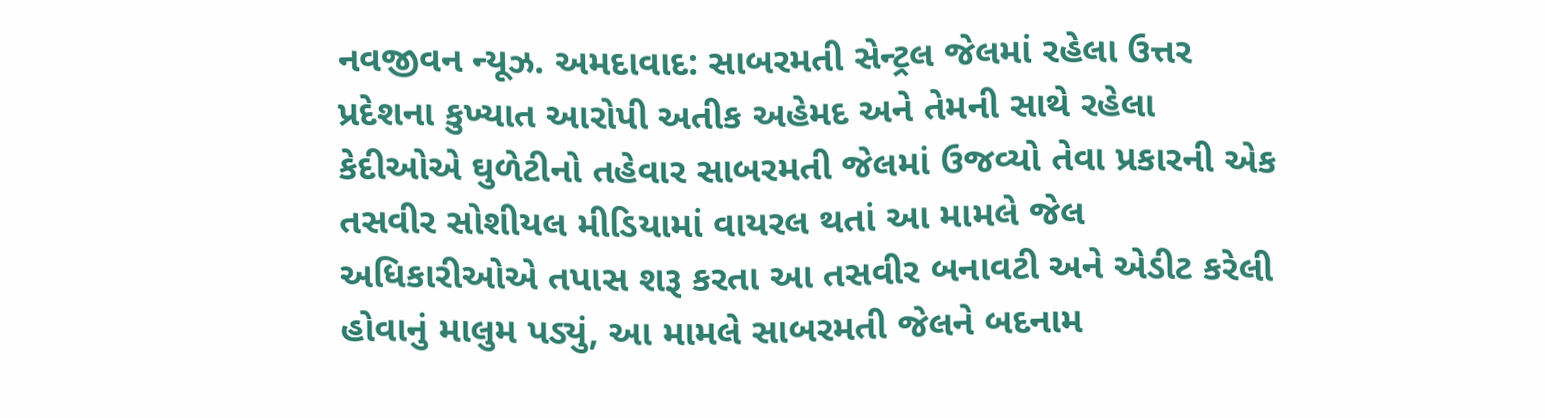નવજીવન ન્યૂઝ. અમદાવાદ: સાબરમતી સેન્ટ્રલ જેલમાં રહેલા ઉત્તર પ્રદેશના કુખ્યાત આરોપી અતીક અહેમદ અને તેમની સાથે રહેલા કેદીઓએ ઘુળેટીનો તહેવાર સાબરમતી જેલમાં ઉજવ્યો તેવા પ્રકારની એક તસવીર સોશીયલ મીડિયામાં વાયરલ થતાં આ મામલે જેલ અધિકારીઓએ તપાસ શરૂ કરતા આ તસવીર બનાવટી અને એડીટ કરેલી હોવાનું માલુમ પડ્યું, આ મામલે સાબરમતી જેલને બદનામ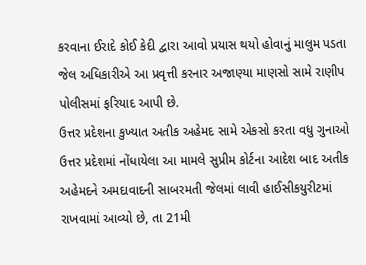કરવાના ઈરાદે કોઈ કેદી દ્વારા આવો પ્રયાસ થયો હોવાનું માલુમ પડતા જેલ અધિકારીએ આ પ્રવૃત્તી કરનાર અજાણ્યા માણસો સામે રાણીપ પોલીસમાં ફરિયાદ આપી છે.
ઉત્તર પ્રદેશના કુખ્યાત અતીક અહેમદ સામે એકસો કરતા વધુ ગુનાઓ ઉત્તર પ્રદેશમાં નોંધાયેલા આ મામલે સુપ્રીમ કોર્ટના આદેશ બાદ અતીક અહેમદને અમદાવાદની સાબરમતી જેલમાં લાવી હાઈસીકયુરીટમાં રાખવામાં આવ્યો છે, તા 21મી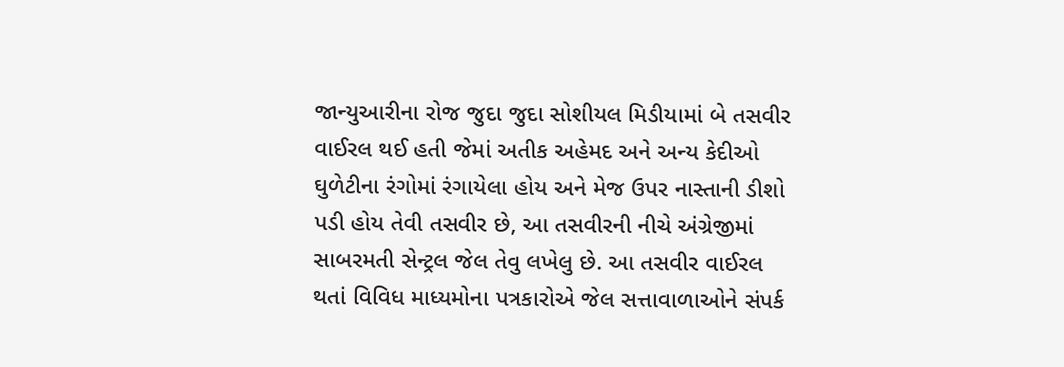જાન્યુઆરીના રોજ જુદા જુદા સોશીયલ મિડીયામાં બે તસવીર વાઈરલ થઈ હતી જેમાં અતીક અહેમદ અને અન્ય કેદીઓ ઘુળેટીના રંગોમાં રંગાયેલા હોય અને મેજ ઉપર નાસ્તાની ડીશો પડી હોય તેવી તસવીર છે, આ તસવીરની નીચે અંગ્રેજીમાં સાબરમતી સેન્ટ્રલ જેલ તેવુ લખેલુ છે. આ તસવીર વાઈરલ થતાં વિવિધ માધ્યમોના પત્રકારોએ જેલ સત્તાવાળાઓને સંપર્ક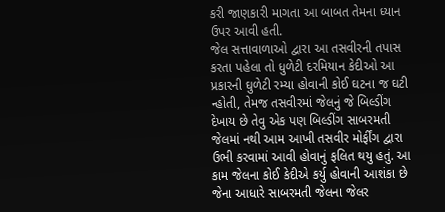કરી જાણકારી માગતા આ બાબત તેમના ધ્યાન ઉપર આવી હતી.
જેલ સત્તાવાળાઓ દ્વારા આ તસવીરની તપાસ કરતા પહેલા તો ધુળેટી દરમિયાન કેદીઓ આ પ્રકારની ઘુળેટી રમ્યા હોવાની કોઈ ઘટના જ ઘટી ન્હોતી, તેમજ તસવીરમાં જેલનું જે બિલ્ડીંગ દેખાય છે તેવુ એક પણ બિલ્ડીંગ સાબરમતી જેલમાં નથી આમ આખી તસવીર મોર્ફીંગ દ્વારા ઉભી કરવામાં આવી હોવાનું ફલિત થયુ હતું. આ કામ જેલના કોઈ કેદીએ કર્યુ હોવાની આશંકા છે જેના આધારે સાબરમતી જેલના જેલર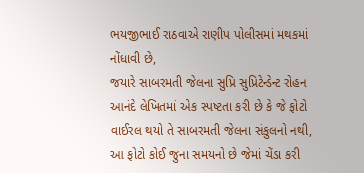ભયજીભાઈ રાઠવાએ રાણીપ પોલીસમાં મથકમાં નોંધાવી છે,
જયારે સાબરમતી જેલના સુપ્રિ સુપ્રિટેન્ડેન્ટ રોહન આનંદે લેખિતમાં એક સ્પષ્ટતા કરી છે કે જે ફોટો વાઈરલ થયો તે સાબરમતી જેલના સંકુલનો નથી, આ ફોટો કોઈ જુના સમયનો છે જેમાં ચેંડા કરી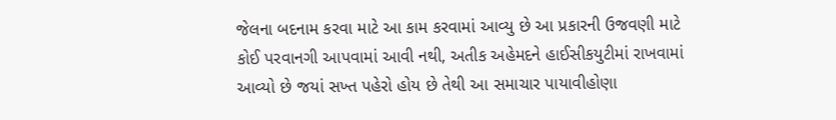જેલના બદનામ કરવા માટે આ કામ કરવામાં આવ્યુ છે આ પ્રકારની ઉજવણી માટે કોઈ પરવાનગી આપવામાં આવી નથી, અતીક અહેમદને હાઈસીકયુટીમાં રાખવામાં આવ્યો છે જયાં સખ્ત પહેરો હોય છે તેથી આ સમાચાર પાયાવીહોણા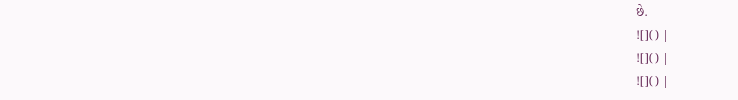છે.
![]() |
![]() |
![]() |